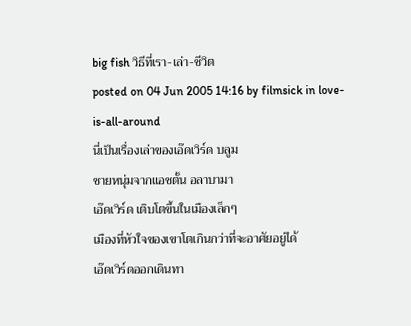big fish วิธีที่เรา-เล่า-ชีวิต
posted on 04 Jun 2005 14:16 by filmsick in love-is-all-around
นี่เป็นเรื่องเล่าของเอ๊ดเวิร์ด บลูม
ชายหนุ่มจากแอชตั้น อลาบามา
เอ๊ดเวิร์ด เติบโตขึ้นในเมืองเล็กๆ
เมืองที่หัวใจของเขาโตเกินกว่าที่จะอาศัยอยู่ได้
เอ๊ดเวิร์ดออกเดินทา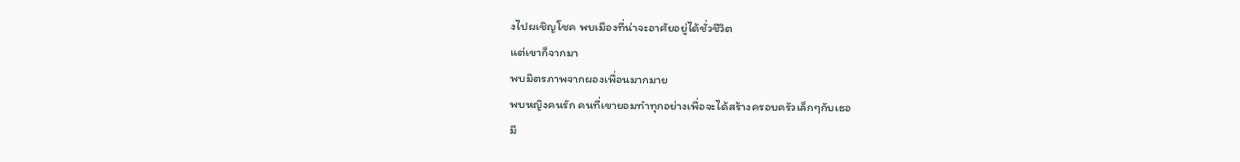งไปผเชิญโชค พบเมืองที่น่าจะอาศัยอยู่ได้ชั่วชีวิต
แต่เขาก็จากมา
พบมิตรภาพจากผองเพื่อนมากมาย
พบหญิงคนรัก คนที่เขายอมทำทุกอย่างเพื่อจะได้สร้างครอบครัวเล็กๆกับเธอ
มี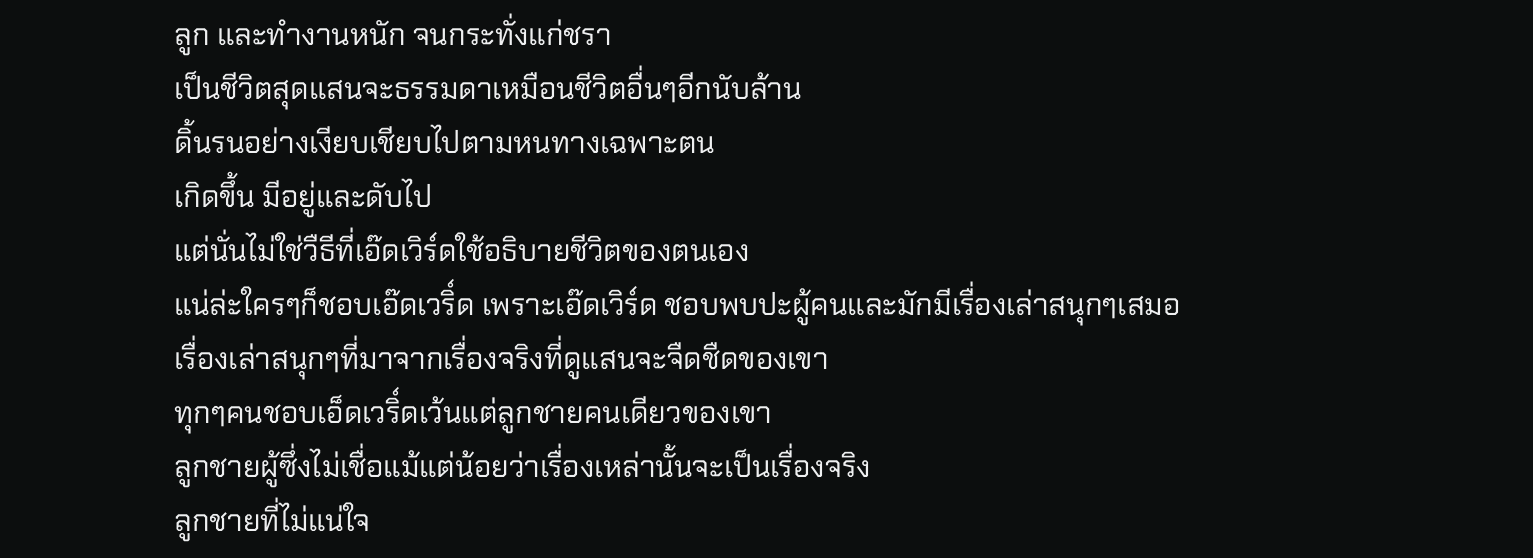ลูก และทำงานหนัก จนกระทั่งแก่ชรา
เป็นชีวิตสุดแสนจะธรรมดาเหมือนชีวิตอื่นๆอีกนับล้าน
ดิ้นรนอย่างเงียบเชียบไปตามหนทางเฉพาะตน
เกิดขึ้น มีอยู่และดับไป
แต่นั่นไม่ใช่วืธีที่เอ๊ดเวิร์ดใช้อธิบายชีวิตของตนเอง
แน่ล่ะใครๆก็ชอบเอ๊ดเวริ์ด เพราะเอ๊ดเวิร์ด ชอบพบปะผู้คนและมักมีเรื่องเล่าสนุกๆเสมอ
เรื่องเล่าสนุกๆที่มาจากเรื่องจริงที่ดูแสนจะจืดชืดของเขา
ทุกๆคนชอบเอ็ดเวริ์ดเว้นแต่ลูกชายคนเดียวของเขา
ลูกชายผู้ซึ่งไม่เชื่อแม้แต่น้อยว่าเรื่องเหล่านั้นจะเป็นเรื่องจริง
ลูกชายที่ไม่แน่ใจ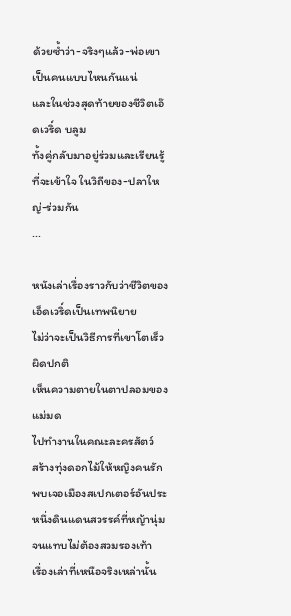ด้วยซ้ำว่า-จริงๆแล้ว-พ่อเขาเป็นคนแบบไหนกันแน่
และในช่วงสุดท้ายของชีวิตเอ๊ดเวริ์ด บลูม
ทั้งคู่กลับมาอยู่ร่วมและเรียนรู้ที่จะเข้าใจ ในวิถีของ-ปลาใหญ่-ร่วมกัน
...

หนังเล่าเรื่องราวกับว่าชีวิตของเอ็ดเวริ์ดเป็นเทพนิยาย
ไม่ว่าจะเป็นวิธีการที่เขาโตเร็วผิดปกติ
เห็นความตายในตาปลอมของแม่มด
ไปทำงานในคณะละครสัตว์
สร้างทุ่งดอกไม้ให้หญิงคนรัก
พบเจอเมืองสเปกเตอร์อันประหนึ่งดินแดนสวรรค์ที่หญ้านุ่มจนแทบไม่ต้องสวมรองเท้า
เรื่องเล่าที่เหนือจริงเหล่านั้น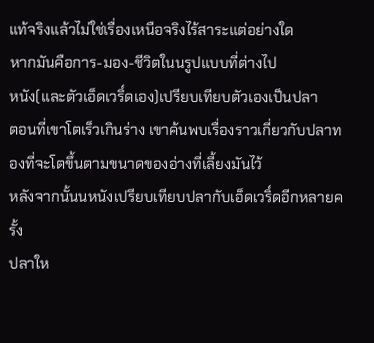แท้จริงแล้วไม่ใช่เรื่องเหนือจริงไร้สาระแต่อย่างใด
หากมันคือการ-มอง-ชีวิตในนรูปแบบที่ต่างไป
หนัง(และตัวเอ็ดเวริ์ดเอง)เปรียบเทียบตัวเองเป็นปลา
ตอนที่เขาโตเร็วเกินร่าง เขาค้นพบเรื่องราวเกี่ยวกับปลาทองที่จะโตขึ้นตามขนาดของอ่างที่เลี้ยงมันไว้
หลังจากนั้นนหนังเปรียบเทียบปลากับเอ็ดเวริ์ดอีกหลายครั้ง
ปลาให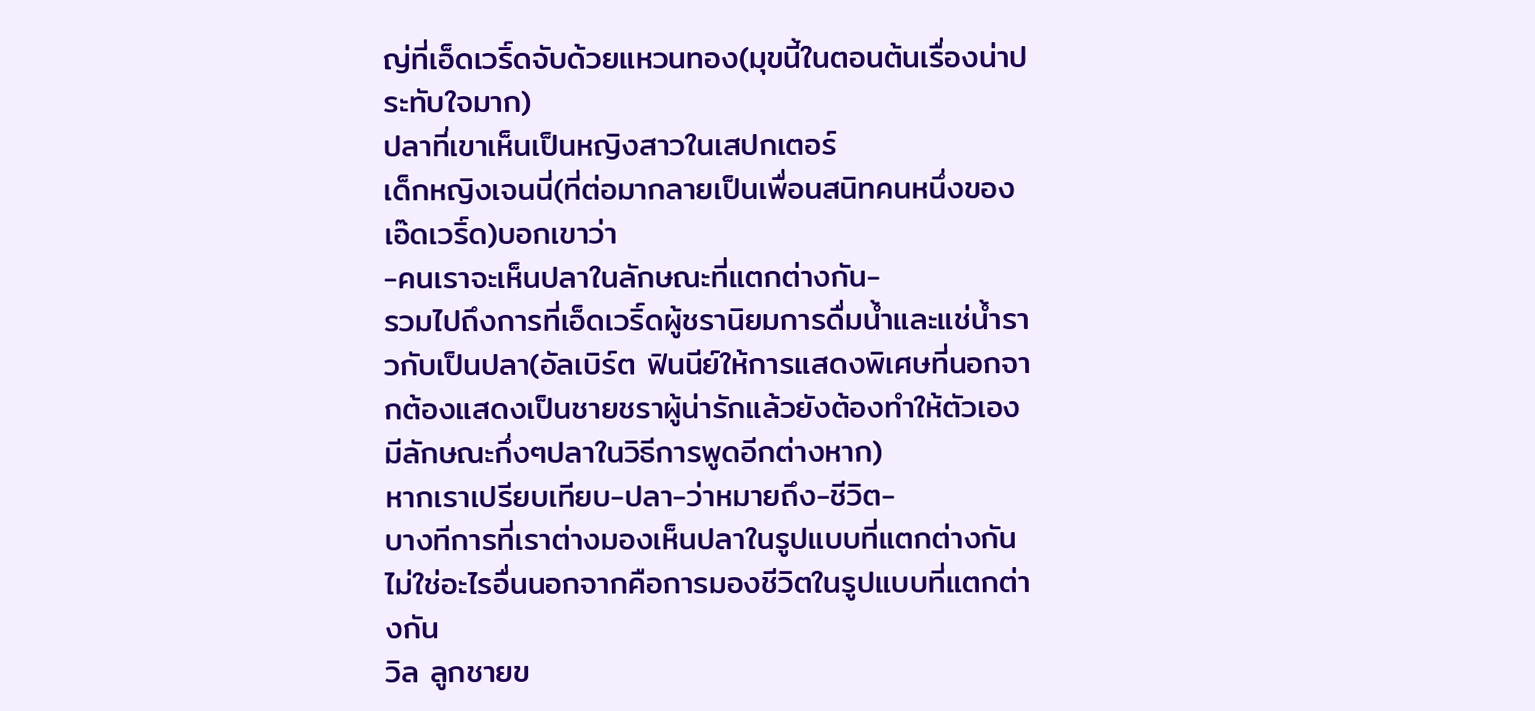ญ่ที่เอ็ดเวริ์ดจับด้วยแหวนทอง(มุขนี้ในตอนต้นเรื่องน่าประทับใจมาก)
ปลาที่เขาเห็นเป็นหญิงสาวในเสปกเตอร์
เด็กหญิงเจนนี่(ที่ต่อมากลายเป็นเพื่อนสนิทคนหนึ่งของเอ๊ดเวริ์ด)บอกเขาว่า
-คนเราจะเห็นปลาในลักษณะที่แตกต่างกัน-
รวมไปถึงการที่เอ็ดเวริ์ดผู้ชรานิยมการดื่มน้ำและแช่น้ำราวกับเป็นปลา(อัลเบิร์ต ฟินนีย์ให้การแสดงพิเศษที่นอกจากต้องแสดงเป็นชายชราผู้น่ารักแล้วยังต้องทำให้ตัวเองมีลักษณะกึ่งๆปลาในวิธีการพูดอีกต่างหาก)
หากเราเปรียบเทียบ-ปลา-ว่าหมายถึง-ชีวิต-
บางทีการที่เราต่างมองเห็นปลาในรูปแบบที่แตกต่างกัน ไม่ใช่อะไรอื่นนอกจากคือการมองชีวิตในรูปแบบที่แตกต่างกัน
วิล ลูกชายข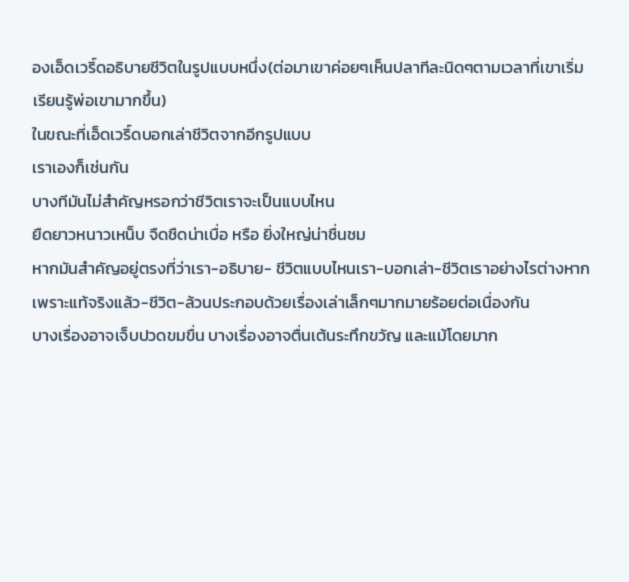องเอ็ดเวริ์ดอธิบายชีวิตในรูปแบบหนึ่ง(ต่อมาเขาค่อยๆเห็นปลาทีละนิดๆตามเวลาที่เขาเริ่มเรียนรู้พ่อเขามากขึ้น)
ในขณะที่เอ็ดเวริ์ดบอกเล่าชีวิตจากอีกรูปแบบ
เราเองก็เช่นกัน
บางทีมันไม่สำคัญหรอกว่าชีวิตเราจะเป็นแบบไหน
ยืดยาวหนาวเหน็บ จืดชืดน่าเบื่อ หรือ ยิ่งใหญ่น่าชื่นชม
หากมันสำคัญอยู่ตรงที่ว่าเรา-อธิบาย- ชีวิตแบบไหนเรา-บอกเล่า-ชีวิตเราอย่างไรต่างหาก
เพราะแท้จริงแล้ว-ชีวิต-ล้วนประกอบด้วยเรื่องเล่าเล็กๆมากมายร้อยต่อเนื่องกัน
บางเรื่องอาจเจ็บปวดขมขื่น บางเรื่องอาจตื่นเต้นระทึกขวัญ และแม้โดยมาก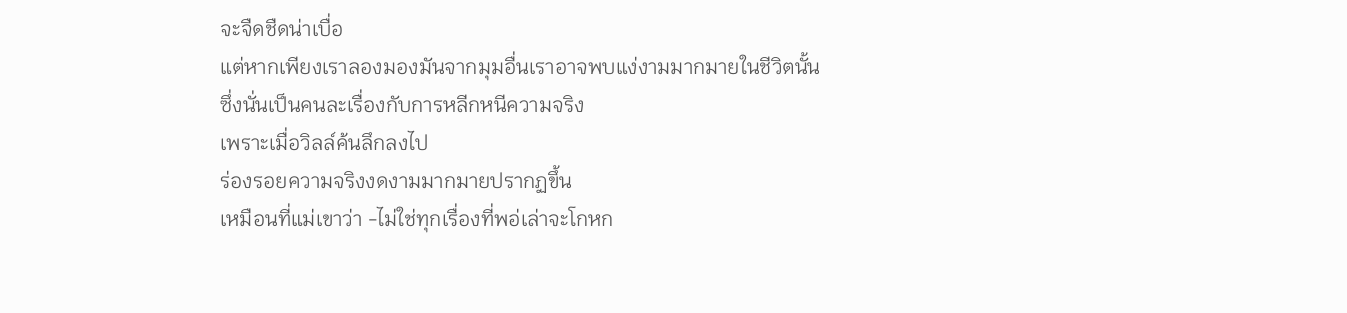จะจืดชืดน่าเบื่อ
แต่หากเพียงเราลองมองมันจากมุมอื่นเราอาจพบแง่งามมากมายในชีวิตนั้น
ซึ่งนั่นเป็นคนละเรื่องกับการหลีกหนีความจริง
เพราะเมื่อวิลล์ค้นลึกลงไป
ร่องรอยความจริงงดงามมากมายปรากฏขึ้น
เหมือนที่แม่เขาว่า -ไม่ใช่ทุกเรื่องที่พอ่เล่าจะโกหก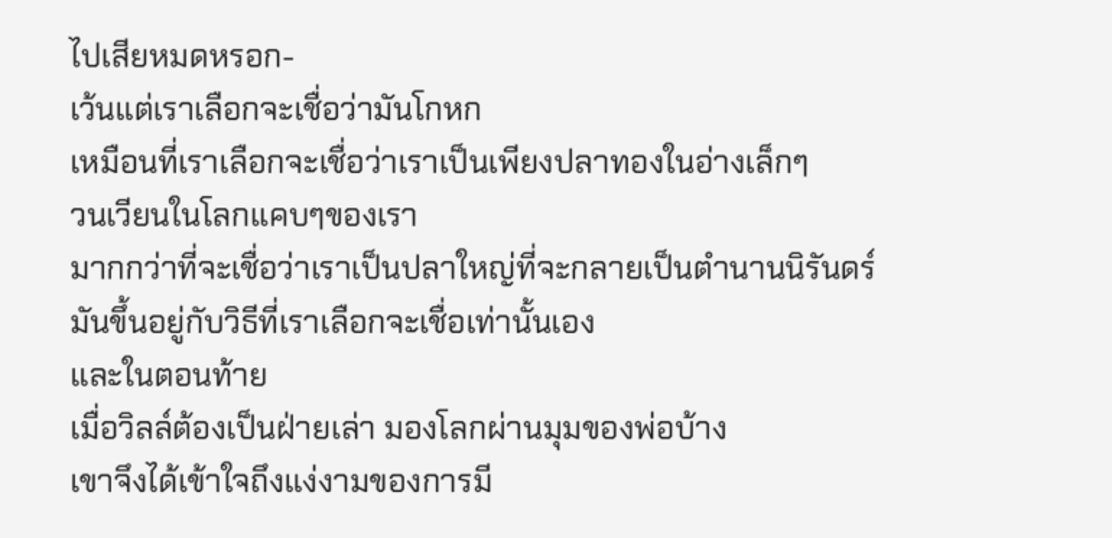ไปเสียหมดหรอก-
เว้นแต่เราเลือกจะเชื่อว่ามันโกหก
เหมือนที่เราเลือกจะเชื่อว่าเราเป็นเพียงปลาทองในอ่างเล็กๆ
วนเวียนในโลกแคบๆของเรา
มากกว่าที่จะเชื่อว่าเราเป็นปลาใหญ่ที่จะกลายเป็นตำนานนิรันดร์
มันขึ้นอยู่กับวิธีที่เราเลือกจะเชื่อเท่านั้นเอง
และในตอนท้าย
เมื่อวิลล์ต้องเป็นฝ่ายเล่า มองโลกผ่านมุมของพ่อบ้าง
เขาจึงได้เข้าใจถึงแง่งามของการมี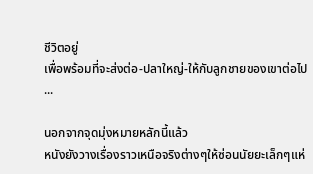ชีวิตอยู่
เพื่อพร้อมที่จะส่งต่อ-ปลาใหญ่-ให้กับลูกชายของเขาต่อไป
...

นอกจากจุดมุ่งหมายหลักนี้แล้ว
หนังยังวางเรื่องราวเหนือจริงต่างๆให้ซ่อนนัยยะเล็กๆแห่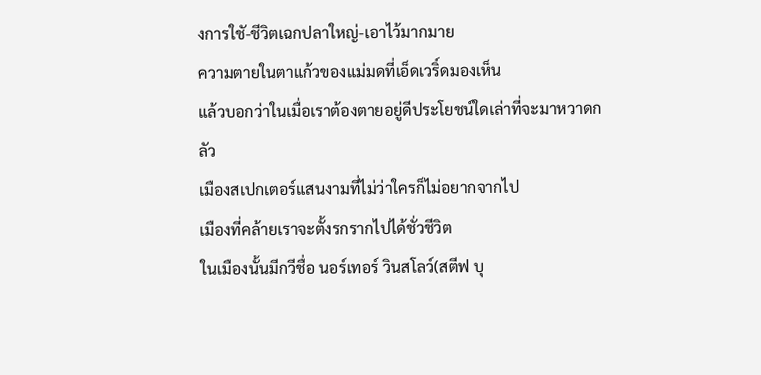งการใชั-ชีวิตเฉกปลาใหญ่-เอาไว้มากมาย
ความตายในตาแก้วของแม่มดที่เอ็ดเวริ์ดมองเห็น
แล้วบอกว่าในเมื่อเราต้องตายอยู่ดีประโยชน์ใดเล่าที่จะมาหวาดกลัว
เมืองสเปกเตอร์แสนงามที่ไม่ว่าใครก็ไม่อยากจากไป
เมืองที่คล้ายเราจะตั้งรกรากไปได้ชั่วชีวิต
ในเมืองนั้นมีกวีชื่อ นอร์เทอร์ วินสโลว์(สตีฟ บุ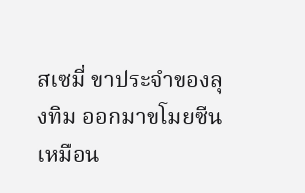สเซมี่ ขาประจำของลุงทิม ออกมาขโมยซีนเหมือน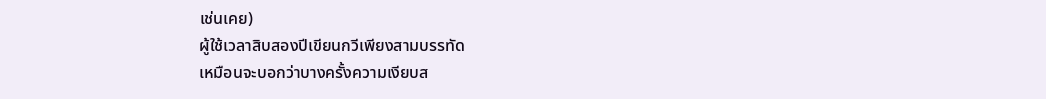เช่นเคย)
ผู้ใช้เวลาสิบสองปีเขียนกวีเพียงสามบรรทัด
เหมือนจะบอกว่าบางครั้งความเงียบส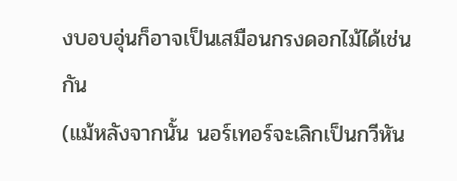งบอบอุ่นก็อาจเป็นเสมือนกรงดอกไม้ได้เช่นกัน
(แม้หลังจากนั้น นอร์เทอร์จะเลิกเป็นกวีหัน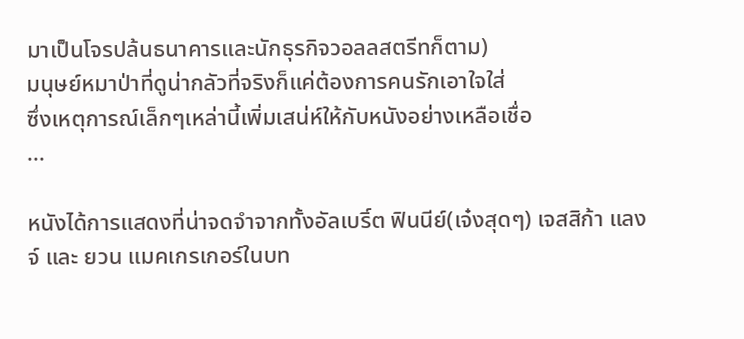มาเป็นโจรปล้นธนาคารและนักธุรกิจวอลลสตรีทก็ตาม)
มนุษย์หมาป่าที่ดูน่ากลัวที่จริงก็แค่ต้องการคนรักเอาใจใส่
ซึ่งเหตุการณ์เล็กๆเหล่านี้เพิ่มเสน่ห์ให้กับหนังอย่างเหลือเชื่อ
...

หนังได้การแสดงที่น่าจดจำจากทั้งอัลเบริ์ต ฟินนีย์(เจ๋งสุดๆ) เจสสิก้า แลงจ์ และ ยวน แมคเกรเกอร์ในบท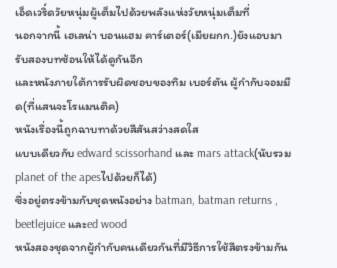เอ็ดเวริ์ดวัยหนุ่มผู้เต็มไปด้วยพลังแห่งวัยหนุ่มเต็มที่
นอกจากนี้ เฮเลน่า บอนแฮม คาร์เตอร์(เมียผกก.)ยังแอบมารับสองบทซ้อนให้ได้ดูกันอีก
และหนังภายใต้การรับผิดชอบของทิม เบอร์ตัน ผู้กำกับจอมมืด(ที่แสนจะโรแมนติค)
หนังเรื่องนี้ถูกฉาบทาด้วยสีสันสว่างสดใส
แบบเดียวกับ edward scissorhand และ mars attack(นับรวม planet of the apesไปด้วยก็ได้)
ซึ่งอยู่ตรงข้ามกับชุดหนังอย่าง batman, batman returns , beetlejuice และed wood
หนังสองชุดจากผู้กำกับคนเดียวกันที่มีวิธีการใช้สีตรงข้ามกัน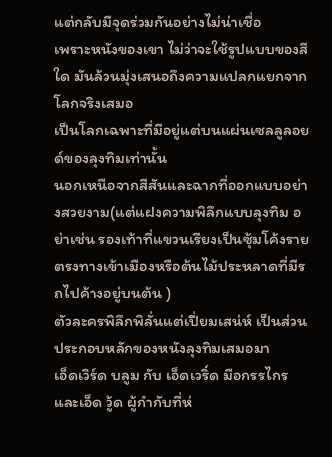แต่กลับมีจุดร่วมกันอย่างไม่น่าเชื่อ
เพราะหนังของเขา ไม่ว่าจะใช้รูปแบบของสีใด มันล้วนมุ่งเสนอถึงความแปลกแยกจากโลกจริงเสมอ
เป็นโลกเฉพาะที่มีอยู่แต่บนแผ่นเซลลูลอยด์ของลุงทิมเท่านั้น
นอกเหนือจากสีสันและฉากที่ออกแบบอย่างสวยงาม(แต่แฝงความพิลึกแบบลุงทิม อย่าเช่น รองเท้าที่แขวนเรียงเป็นซุ้มโค้งรายตรงทางเข้าเมืองหรือต้นไม้ประหลาดที่มีรถไปค้างอยู่บนต้น )
ตัวละครพิลึกพิลั่นแต่เปี่ยมเสน่ห์ เป็นส่วนประกอบหลักของหนังลุงทิมเสมอมา
เอ็ดเวิร์ด บลูม กับ เอ็ดเวริ์ด มือกรรไกร และเอ็ด วู้ด ผู้กำกับที่ห่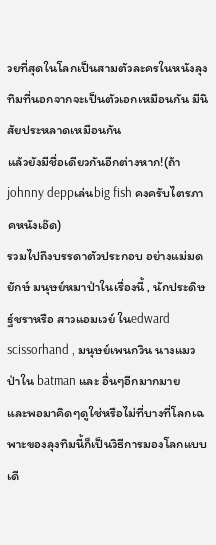วยที่สุดในโลกเป็นสามตัวละครในหนังลุงทิมที่นอกจากจะเป็นตัวเอกเหมือนกัน มีนิสัยประหลาดเหมือนกัน
แล้วยังมีชื่อเดียวกันอีกต่างหาก!(ถ้าjohnny deppเล่นbig fish คงครับไตรภาคหนังเอ๊ด)
รวมไปถึงบรรดาตัวประกอบ อย่างแม่มด ยักษ์ มนุษย์หมาป่าในเรื่องนี้ , นักประดิษฐ์ชราหรือ สาวแอมเวย์ ในedward scissorhand , มนุษย์เพนกวิน นางแมวป่าใน batman และ อื่นๆอีกมากมาย
และพอมาคิดๆดูใช่หรือไม่ที่บางที่โลกเฉพาะของลุงทิมนี้ก็เป็นวิธีการมองโลกแบบเดี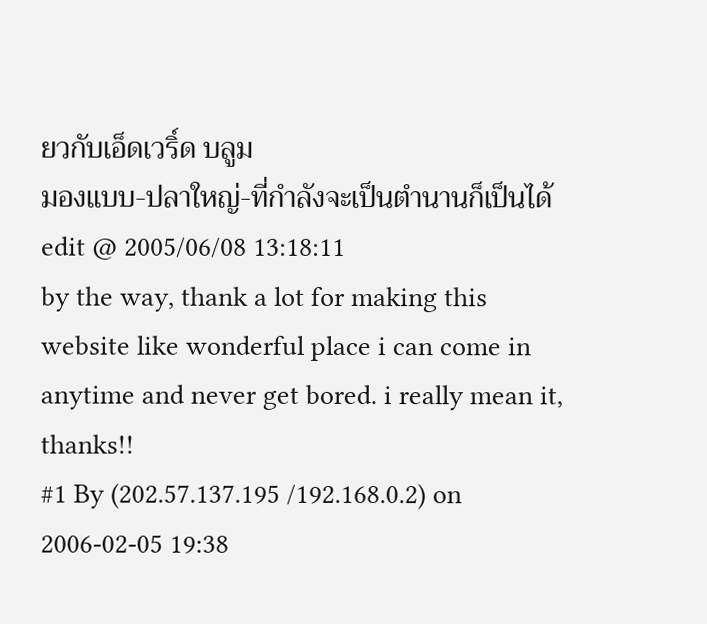ยวกับเอ็ดเวริ์ด บลูม
มองแบบ-ปลาใหญ่-ที่กำลังจะเป็นตำนานก็เป็นได้
edit @ 2005/06/08 13:18:11
by the way, thank a lot for making this website like wonderful place i can come in anytime and never get bored. i really mean it, thanks!!
#1 By (202.57.137.195 /192.168.0.2) on 2006-02-05 19:38